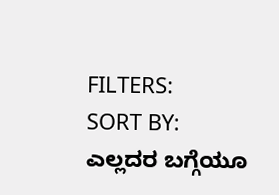FILTERS:
SORT BY:
ಎಲ್ಲದರ ಬಗ್ಗೆಯೂ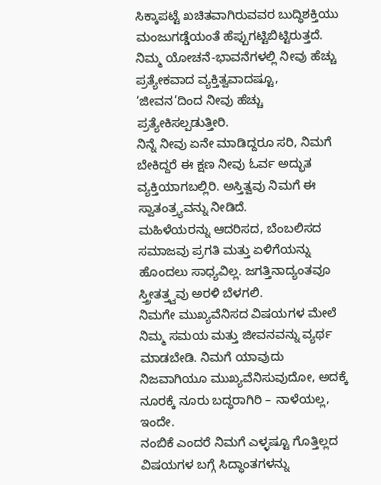ಸಿಕ್ಕಾಪಟ್ಟೆ ಖಚಿತವಾಗಿರುವವರ ಬುದ್ಧಿಶಕ್ತಿಯು ಮಂಜುಗಡ್ಡೆಯಂತೆ ಹೆಪ್ಪುಗಟ್ಟಿಬಿಟ್ಟಿರುತ್ತದೆ.
ನಿಮ್ಮ ಯೋಚನೆ-ಭಾವನೆಗಳಲ್ಲಿ ನೀವು ಹೆಚ್ಚು ಪ್ರತ್ಯೇಕವಾದ ವ್ಯಕ್ತಿತ್ವವಾದಷ್ಟೂ, ‘ಜೀವನ’ದಿಂದ ನೀವು ಹೆಚ್ಚು ಪ್ರತ್ಯೇಕಿಸಲ್ಪಡುತ್ತೀರಿ.
ನಿನ್ನೆ ನೀವು ಏನೇ ಮಾಡಿದ್ದರೂ ಸರಿ, ನಿಮಗೆ ಬೇಕಿದ್ದರೆ ಈ ಕ್ಷಣ ನೀವು ಓರ್ವ ಅದ್ಭುತ ವ್ಯಕ್ತಿಯಾಗಬಲ್ಲಿರಿ. ಅಸ್ತಿತ್ವವು ನಿಮಗೆ ಈ ಸ್ವಾತಂತ್ರ್ಯವನ್ನು ನೀಡಿದೆ.
ಮಹಿಳೆಯರನ್ನು ಆದರಿಸದ, ಬೆಂಬಲಿಸದ ಸಮಾಜವು ಪ್ರಗತಿ ಮತ್ತು ಏಳಿಗೆಯನ್ನು ಹೊಂದಲು ಸಾಧ್ಯವಿಲ್ಲ. ಜಗತ್ತಿನಾದ್ಯಂತವೂ ಸ್ತ್ರೀತತ್ತ್ವವು ಅರಳಿ ಬೆಳಗಲಿ.
ನಿಮಗೇ ಮುಖ್ಯವೆನಿಸದ ವಿಷಯಗಳ ಮೇಲೆ ನಿಮ್ಮ ಸಮಯ ಮತ್ತು ಜೀವನವನ್ನು ವ್ಯರ್ಥ ಮಾಡಬೇಡಿ. ನಿಮಗೆ ಯಾವುದು ನಿಜವಾಗಿಯೂ ಮುಖ್ಯವೆನಿಸುವುದೋ, ಅದಕ್ಕೆ ನೂರಕ್ಕೆ ನೂರು ಬದ್ಧರಾಗಿರಿ – ನಾಳೆಯಲ್ಲ, ಇಂದೇ.
ನಂಬಿಕೆ ಎಂದರೆ ನಿಮಗೆ ಎಳ್ಳಷ್ಟೂ ಗೊತ್ತಿಲ್ಲದ ವಿಷಯಗಳ ಬಗ್ಗೆ ಸಿದ್ಧಾಂತಗಳನ್ನು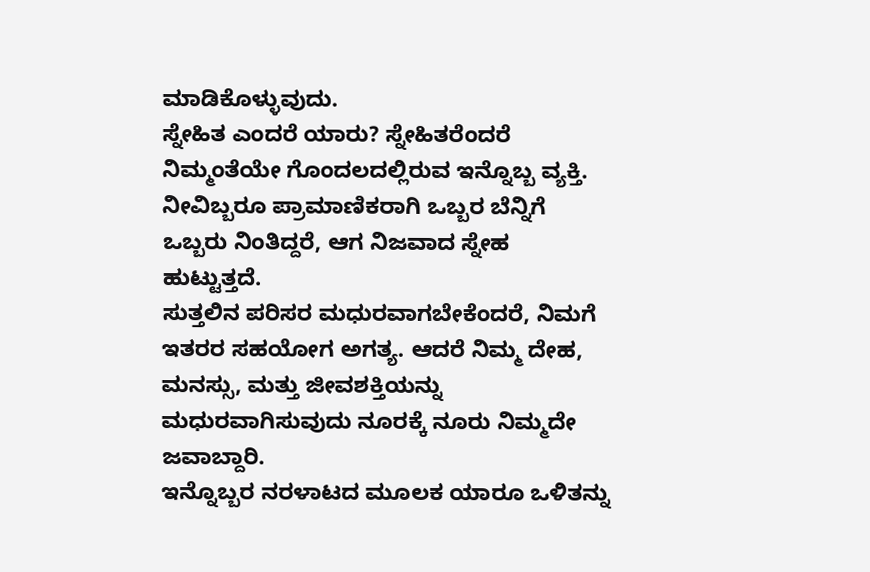ಮಾಡಿಕೊಳ್ಳುವುದು.
ಸ್ನೇಹಿತ ಎಂದರೆ ಯಾರು? ಸ್ನೇಹಿತರೆಂದರೆ ನಿಮ್ಮಂತೆಯೇ ಗೊಂದಲದಲ್ಲಿರುವ ಇನ್ನೊಬ್ಬ ವ್ಯಕ್ತಿ. ನೀವಿಬ್ಬರೂ ಪ್ರಾಮಾಣಿಕರಾಗಿ ಒಬ್ಬರ ಬೆನ್ನಿಗೆ ಒಬ್ಬರು ನಿಂತಿದ್ದರೆ, ಆಗ ನಿಜವಾದ ಸ್ನೇಹ ಹುಟ್ಟುತ್ತದೆ.
ಸುತ್ತಲಿನ ಪರಿಸರ ಮಧುರವಾಗಬೇಕೆಂದರೆ, ನಿಮಗೆ ಇತರರ ಸಹಯೋಗ ಅಗತ್ಯ. ಆದರೆ ನಿಮ್ಮ ದೇಹ, ಮನಸ್ಸು, ಮತ್ತು ಜೀವಶಕ್ತಿಯನ್ನು ಮಧುರವಾಗಿಸುವುದು ನೂರಕ್ಕೆ ನೂರು ನಿಮ್ಮದೇ ಜವಾಬ್ದಾರಿ.
ಇನ್ನೊಬ್ಬರ ನರಳಾಟದ ಮೂಲಕ ಯಾರೂ ಒಳಿತನ್ನು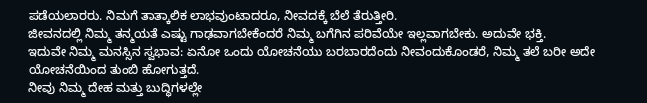ಪಡೆಯಲಾರರು. ನಿಮಗೆ ತಾತ್ಕಾಲಿಕ ಲಾಭವುಂಟಾದರೂ, ನೀವದಕ್ಕೆ ಬೆಲೆ ತೆರುತ್ತೀರಿ.
ಜೀವನದಲ್ಲಿ ನಿಮ್ಮ ತನ್ಮಯತೆ ಎಷ್ಟು ಗಾಢವಾಗಬೇಕೆಂದರೆ ನಿಮ್ಮ ಬಗೆಗಿನ ಪರಿವೆಯೇ ಇಲ್ಲವಾಗಬೇಕು. ಅದುವೇ ಭಕ್ತಿ.
ಇದುವೇ ನಿಮ್ಮ ಮನಸ್ಸಿನ ಸ್ವಭಾವ: ಏನೋ ಒಂದು ಯೋಚನೆಯು ಬರಬಾರದೆಂದು ನೀವಂದುಕೊಂಡರೆ, ನಿಮ್ಮ ತಲೆ ಬರೀ ಅದೇ ಯೋಚನೆಯಿಂದ ತುಂಬಿ ಹೋಗುತ್ತದೆ.
ನೀವು ನಿಮ್ಮ ದೇಹ ಮತ್ತು ಬುದ್ಧಿಗಳಲ್ಲೇ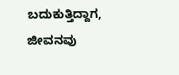ಬದುಕುತ್ತಿದ್ದಾಗ, ಜೀವನವು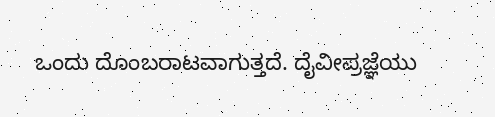ಒಂದು ದೊಂಬರಾಟವಾಗುತ್ತದೆ. ದೈವೀಪ್ರಜ್ಞೆಯು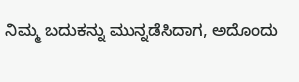ನಿಮ್ಮ ಬದುಕನ್ನು ಮುನ್ನಡೆಸಿದಾಗ, ಅದೊಂದು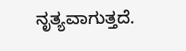ನೃತ್ಯವಾಗುತ್ತದೆ.